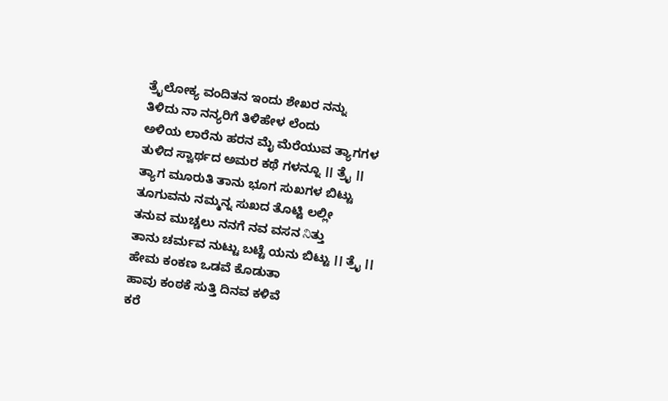ತ್ರೈಲೋಕ್ಯ ವಂದಿತನ ಇಂದು ಶೇಖರ ನನ್ನು
ತಿಳಿದು ನಾ ನನ್ಯರಿಗೆ ತಿಳಿಹೇಳ ಲೆಂದು
ಅಳಿಯ ಲಾರೆನು ಹರನ ಮೈ ಮೆರೆಯುವ ತ್ಯಾಗಗಳ
ತುಳಿದ ಸ್ವಾರ್ಥದ ಅಮರ ಕಥೆ ಗಳನ್ನೂ ।। ತ್ರೈ ।।
ತ್ಯಾಗ ಮೂರುತಿ ತಾನು ಭೂಗ ಸುಖಗಳ ಬಿಟ್ಟು
ತೂಗುವನು ನಮ್ಮನ್ನ ಸುಖದ ತೊಟ್ಟಿ ಲಲ್ಲೀ
ತನುವ ಮುಚ್ಚಲು ನನಗೆ ನವ ವಸನ నిತ್ತು
ತಾನು ಚರ್ಮವ ನುಟ್ಟು ಬಟ್ಟೆ ಯನು ಬಿಟ್ಟು ।। ತ್ರೈ ।।
ಹೇಮ ಕಂಕಣ ಒಡವೆ ಕೊಡುತಾ
ಹಾವು ಕಂಠಕೆ ಸುತ್ತಿ ದಿನವ ಕಳಿವೆ
ಕರೆ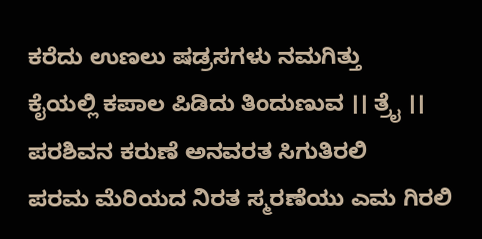ಕರೆದು ಉಣಲು ಷಡ್ರಸಗಳು ನಮಗಿತ್ತು
ಕೈಯಲ್ಲಿ ಕಪಾಲ ಪಿಡಿದು ತಿಂದುಣುವ ।। ತ್ರೈ ।।
ಪರಶಿವನ ಕರುಣೆ ಅನವರತ ಸಿಗುತಿರಲಿ
ಪರಮ ಮೆರಿಯದ ನಿರತ ಸ್ಮರಣೆಯು ಎಮ ಗಿರಲಿ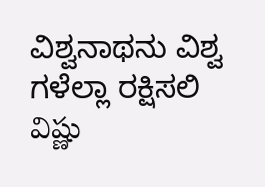ವಿಶ್ವನಾಥನು ವಿಶ್ವ ಗಳೆಲ್ಲಾ ರಕ್ಷಿಸಲಿ
విష్ణు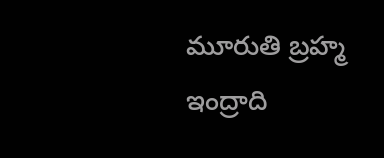మూరుతి బ్రహ్మ ఇంద్రాది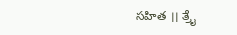సహిత ।। ತ್ರೈ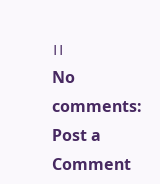।।
No comments:
Post a Comment